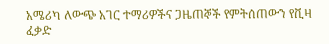አሜሪካ ለውጭ አገር ተማሪዎችና ጋዜጠኞች የምትሰጠውን የቪዛ ፈቃድ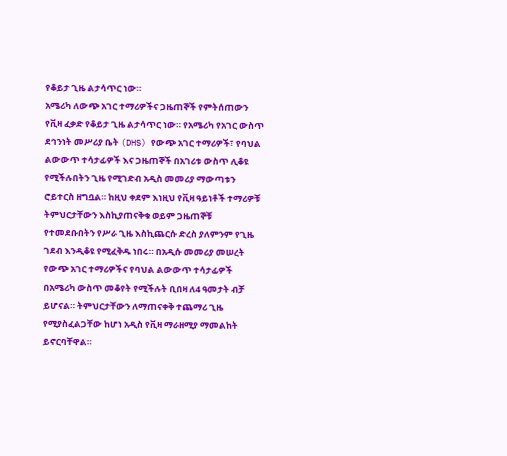የቆይታ ጊዜ ልታሳጥር ነው።
አሜሪካ ለውጭ አገር ተማሪዎችና ጋዜጠኞች የምትሰጠውን የቪዛ ፈቃድ የቆይታ ጊዜ ልታሳጥር ነው። የአሜሪካ የአገር ውስጥ ደኅንነት መሥሪያ ቤት (DHS) የውጭ አገር ተማሪዎች፣ የባህል ልውውጥ ተሳታፊዎች እና ጋዜጠኞች በአገሪቱ ውስጥ ሊቆዩ የሚችሉበትን ጊዜ የሚገድብ አዲስ መመሪያ ማውጣቱን ሮይተርስ ዘግቧል። ከዚህ ቀደም እነዚህ የቪዛ ዓይነቶች ተማሪዎቹ ትምህርታቸውን እስኪያጠናቅቁ ወይም ጋዜጠኞቹ የተመደቡበትን የሥራ ጊዜ እስኪጨርሱ ድረስ ያለምንም የጊዜ ገደብ እንዲቆዩ የሚፈቅዱ ነበሩ። በአዲሱ መመሪያ መሠረት የውጭ አገር ተማሪዎችና የባህል ልውውጥ ተሳታፊዎች በአሜሪካ ውስጥ መቆየት የሚችሉት ቢበዛ ለ4 ዓመታት ብቻ ይሆናል። ትምህርታቸውን ለማጠናቀቅ ተጨማሪ ጊዜ የሚያስፈልጋቸው ከሆነ አዲስ የቪዛ ማራዘሚያ ማመልከት ይኖርባቸዋል።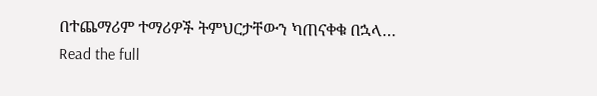በተጨማሪም ተማሪዎች ትምህርታቸውን ካጠናቀቁ በኋላ…
Read the full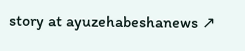story at ayuzehabeshanews ↗